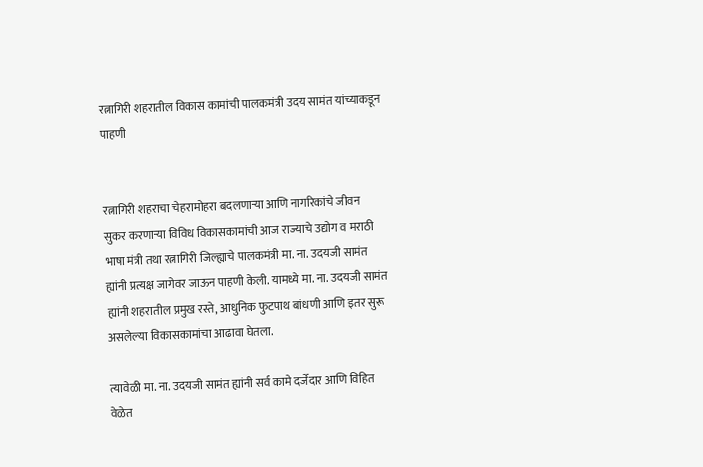रत्नागिरी शहरातील विकास कामांची पालकमंत्री उदय सामंत यांच्याकडून पाहणी


रत्नागिरी शहराचा चेहरामोहरा बदलणाऱ्या आणि नागरिकांचे जीवन सुकर करणाऱ्या विविध विकासकामांची आज राज्याचे उद्योग व मराठी भाषा मंत्री तथा रत्नागिरी जिल्ह्याचे पालकमंत्री मा. ना. उदयजी सामंत ह्यांनी प्रत्यक्ष जागेवर जाऊन पाहणी केली. यामध्ये मा. ना. उदयजी सामंत ह्यांनी शहरातील प्रमुख रस्ते, आधुनिक फुटपाथ बांधणी आणि इतर सुरू असलेल्या विकासकामांचा आढावा घेतला.

त्यावेळी मा. ना. उदयजी सामंत ह्यांनी सर्व कामे दर्जेदार आणि विहित वेळेत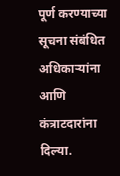पूर्ण करण्याच्या सूचना संबंधित अधिकाऱ्यांना आणि कंत्राटदारांना दिल्या.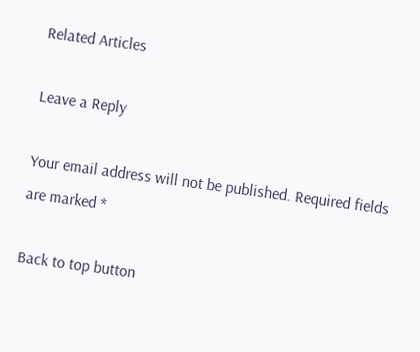Related Articles

Leave a Reply

Your email address will not be published. Required fields are marked *

Back to top button